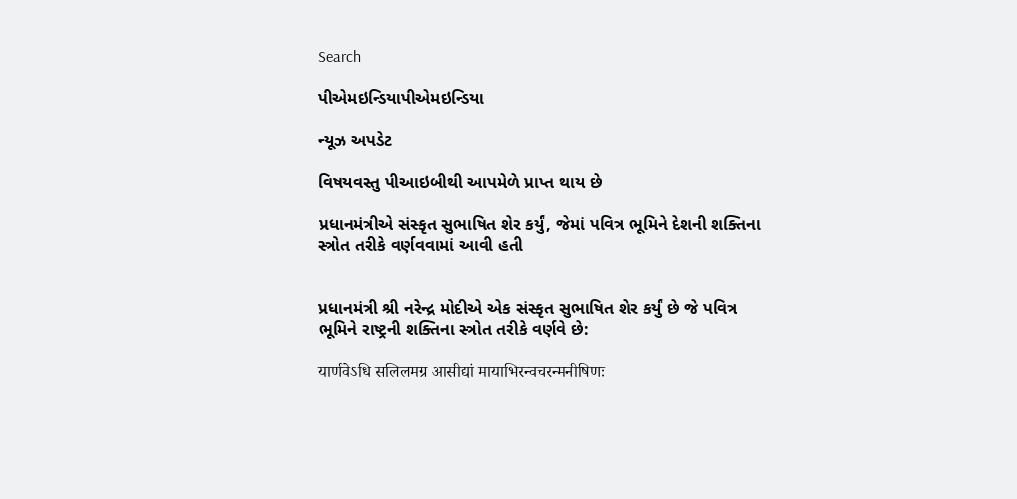Search

પીએમઇન્ડિયાપીએમઇન્ડિયા

ન્યૂઝ અપડેટ

વિષયવસ્તુ પીઆઇબીથી આપમેળે પ્રાપ્ત થાય છે

પ્રધાનમંત્રીએ સંસ્કૃત સુભાષિત શેર કર્યું, જેમાં પવિત્ર ભૂમિને દેશની શક્તિના સ્ત્રોત તરીકે વર્ણવવામાં આવી હતી


પ્રધાનમંત્રી શ્રી નરેન્દ્ર મોદીએ એક સંસ્કૃત સુભાષિત શેર કર્યું છે જે પવિત્ર ભૂમિને રાષ્ટ્રની શક્તિના સ્ત્રોત તરીકે વર્ણવે છે:

यार्णवेऽधि सलिलमग्र आसीद्यां मायाभिरन्वचरन्मनीषिणः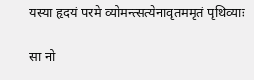यस्या हृदयं परमे व्योमन्त्सत्येनावृतममृतं पृथिव्याः

सा नो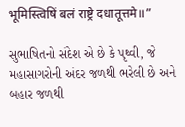भूमिस्त्विषिं बलं राष्ट्रे दधातूत्तमे॥”

સુભાષિતનો સંદેશ એ છે કે પૃથ્વી, જે મહાસાગરોની અંદર જળથી ભરેલી છે અને બહાર જળથી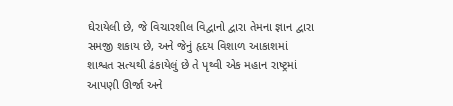ઘેરાયેલી છે, જે વિચારશીલ વિદ્વાનો દ્વારા તેમના જ્ઞાન દ્વારા સમજી શકાય છે, અને જેનું હૃદય વિશાળ આકાશમાં શાશ્વત સત્યથી ઢંકાયેલું છે તે પૃથ્વી એક મહાન રાષ્ટ્રમાં આપણી ઊર્જા અને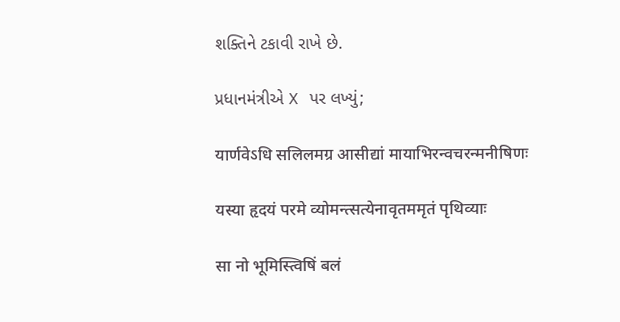શક્તિને ટકાવી રાખે છે.

પ્રધાનમંત્રીએ X પર લખ્યું;

यार्णवेऽधि सलिलमग्र आसीद्यां मायाभिरन्वचरन्मनीषिणः

यस्या हृदयं परमे व्योमन्त्सत्येनावृतममृतं पृथिव्याः

सा नो भूमिस्त्विषिं बलं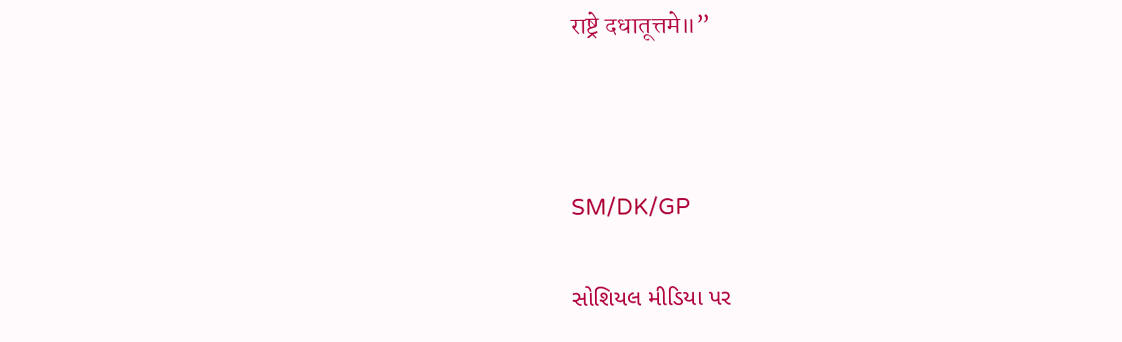राष्ट्रे दधातूत्तमे॥”



SM/DK/GP

સોશિયલ મીડિયા પર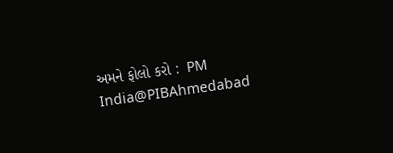અમને ફોલો કરો :  PM India@PIBAhmedabad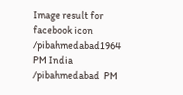Image result for facebook icon /pibahmedabad1964   PM India /pibahmedabad  PM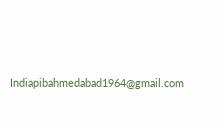Indiapibahmedabad1964@gmail.com